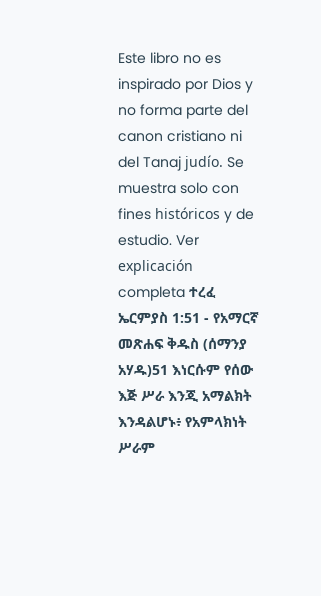Este libro no es inspirado por Dios y no forma parte del canon cristiano ni del Tanaj judío. Se muestra solo con fines históricos y de estudio. Ver explicación completa ተረፈ ኤርምያስ 1:51 - የአማርኛ መጽሐፍ ቅዱስ (ሰማንያ አሃዱ)51 እነርሱም የሰው እጅ ሥራ እንጂ አማልክት እንዳልሆኑ፥ የአምላክነት ሥራም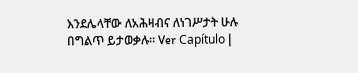እንደሌላቸው ለአሕዛብና ለነገሥታት ሁሉ በግልጥ ይታወቃሉ። Ver Capítulo |